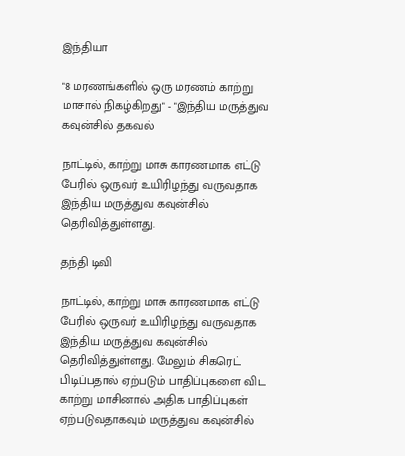இந்தியா

"8 மரணங்களில் ஒரு மரணம் காற்று மாசால் நிகழ்கிறது" - "இந்திய மருத்துவ கவுன்சில் தகவல்

நாட்டில், காற்று மாசு காரணமாக எட்டு பேரில் ஒருவர் உயிரிழந்து வருவதாக இந்திய மருத்துவ கவுன்சில் தெரிவித்துள்ளது.

தந்தி டிவி

நாட்டில், காற்று மாசு காரணமாக எட்டு பேரில் ஒருவர் உயிரிழந்து வருவதாக இந்திய மருத்துவ கவுன்சில் தெரிவித்துள்ளது. மேலும் சிகரெட் பிடிப்பதால் ஏற்படும் பாதிப்புகளை விட காற்று மாசினால் அதிக பாதிப்புகள் ஏற்படுவதாகவும் மருத்துவ கவுன்சில்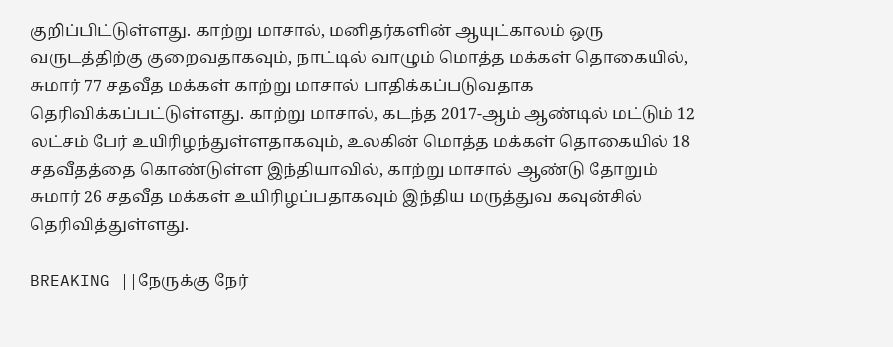குறிப்பிட்டுள்ளது. காற்று மாசால், மனிதர்களின் ஆயுட்காலம் ஒரு வருடத்திற்கு குறைவதாகவும், நாட்டில் வாழும் மொத்த மக்கள் தொகையில், சுமார் 77 சதவீத மக்கள் காற்று மாசால் பாதிக்கப்படுவதாக தெரிவிக்கப்பட்டுள்ளது. காற்று மாசால், கடந்த 2017-ஆம் ஆண்டில் மட்டும் 12 லட்சம் பேர் உயிரிழந்துள்ளதாகவும், உலகின் மொத்த மக்கள் தொகையில் 18 சதவீதத்தை கொண்டுள்ள இந்தியாவில், காற்று மாசால் ஆண்டு தோறும் சுமார் 26 சதவீத மக்கள் உயிரிழப்பதாகவும் இந்திய மருத்துவ கவுன்சில் தெரிவித்துள்ளது.

BREAKING ||நேருக்கு நேர்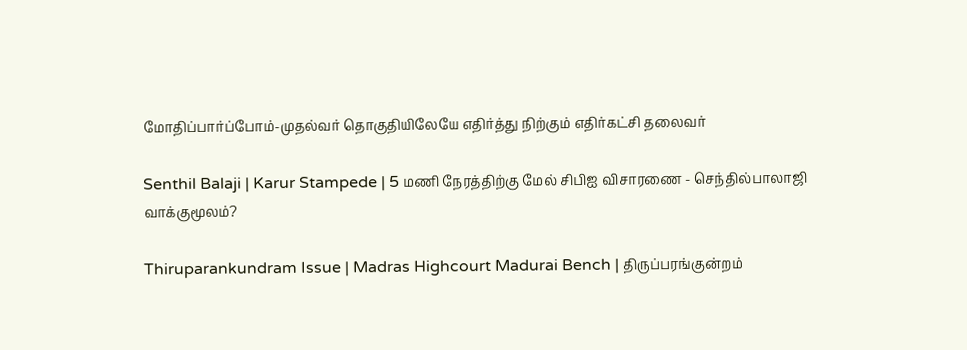மோதிப்பார்ப்போம்-முதல்வர் தொகுதியிலேயே எதிர்த்து நிற்கும் எதிர்கட்சி தலைவர்

Senthil Balaji | Karur Stampede | 5 மணி நேரத்திற்கு மேல் சிபிஐ விசாரணை - செந்தில்பாலாஜி வாக்குமூலம்?

Thiruparankundram Issue | Madras Highcourt Madurai Bench | திருப்பரங்குன்றம்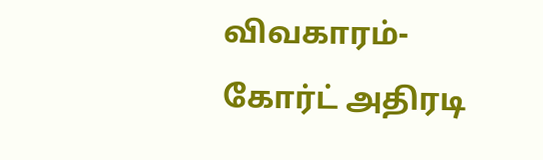விவகாரம்- கோர்ட் அதிரடி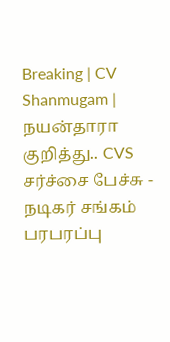Breaking | CV Shanmugam | நயன்தாரா குறித்து.. CVS சர்ச்சை பேச்சு - நடிகர் சங்கம் பரபரப்பு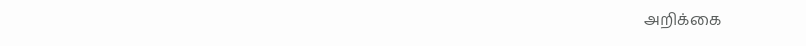அறிக்கை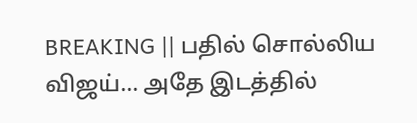BREAKING || பதில் சொல்லிய விஜய்... அதே இடத்தில்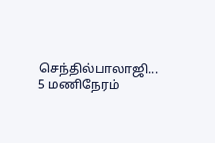செந்தில்பாலாஜி... 5 மணிநேரம்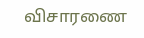விசாரணை